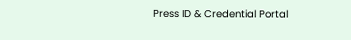Press ID & Credential Portal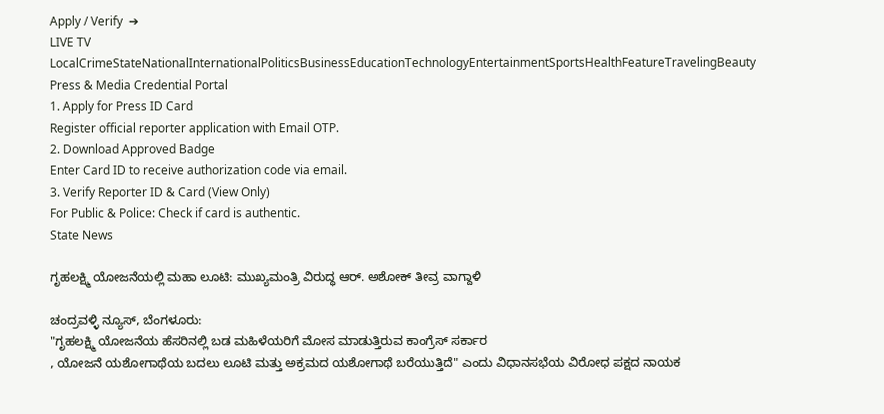Apply / Verify  ➔
LIVE TV LocalCrimeStateNationalInternationalPoliticsBusinessEducationTechnologyEntertainmentSportsHealthFeatureTravelingBeauty
Press & Media Credential Portal
1. Apply for Press ID Card
Register official reporter application with Email OTP.
2. Download Approved Badge
Enter Card ID to receive authorization code via email.
3. Verify Reporter ID & Card (View Only)
For Public & Police: Check if card is authentic.
State News

ಗೃಹಲಕ್ಷ್ಮಿ ಯೋಜನೆಯಲ್ಲಿ ಮಹಾ ಲೂಟಿ: ಮುಖ್ಯಮಂತ್ರಿ ವಿರುದ್ಧ ಆರ್‌. ಅಶೋಕ್ ತೀವ್ರ ವಾಗ್ದಾಳಿ

ಚಂದ್ರವಳ್ಳಿ ನ್ಯೂಸ್, ಬೆಂಗಳೂರು:
"ಗೃಹಲಕ್ಷ್ಮಿ ಯೋಜನೆಯ ಹೆಸರಿನಲ್ಲಿ ಬಡ ಮಹಿಳೆಯರಿಗೆ ಮೋಸ ಮಾಡುತ್ತಿರುವ ಕಾಂಗ್ರೆಸ್ ಸರ್ಕಾರ
, ಯೋಜನೆ ಯಶೋಗಾಥೆಯ ಬದಲು ಲೂಟಿ ಮತ್ತು ಅಕ್ರಮದ ಯಶೋಗಾಥೆ ಬರೆಯುತ್ತಿದೆ" ಎಂದು ವಿಧಾನಸಭೆಯ ವಿರೋಧ ಪಕ್ಷದ ನಾಯಕ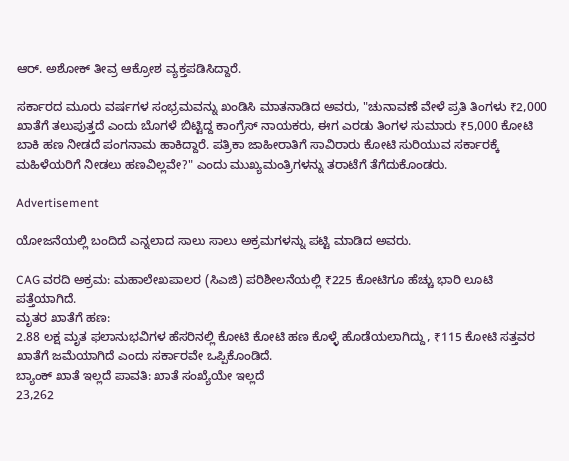ಆರ್‌. ಅಶೋಕ್ ತೀವ್ರ ಆಕ್ರೋಶ ವ್ಯಕ್ತಪಡಿಸಿದ್ದಾರೆ.

ಸರ್ಕಾರದ ಮೂರು ವರ್ಷಗಳ ಸಂಭ್ರಮವನ್ನು ಖಂಡಿಸಿ ಮಾತನಾಡಿದ ಅವರು, "ಚುನಾವಣೆ ವೇಳೆ ಪ್ರತಿ ತಿಂಗಳು ₹2,000 ಖಾತೆಗೆ ತಲುಪುತ್ತದೆ ಎಂದು ಬೊಗಳೆ ಬಿಟ್ಟಿದ್ದ ಕಾಂಗ್ರೆಸ್ ನಾಯಕರು, ಈಗ ಎರಡು ತಿಂಗಳ ಸುಮಾರು ₹5,000 ಕೋಟಿ ಬಾಕಿ ಹಣ ನೀಡದೆ ಪಂಗನಾಮ ಹಾಕಿದ್ದಾರೆ. ಪತ್ರಿಕಾ ಜಾಹೀರಾತಿಗೆ ಸಾವಿರಾರು ಕೋಟಿ ಸುರಿಯುವ ಸರ್ಕಾರಕ್ಕೆ ಮಹಿಳೆಯರಿಗೆ ನೀಡಲು ಹಣವಿಲ್ಲವೇ?" ಎಂದು ಮುಖ್ಯಮಂತ್ರಿಗಳನ್ನು ತರಾಟೆಗೆ ತೆಗೆದುಕೊಂಡರು.

Advertisement

ಯೋಜನೆಯಲ್ಲಿ ಬಂದಿದೆ ಎನ್ನಲಾದ ಸಾಲು ಸಾಲು ಅಕ್ರಮಗಳನ್ನು ಪಟ್ಟಿ ಮಾಡಿದ ಅವರು.

CAG ವರದಿ ಅಕ್ರಮ: ಮಹಾಲೇಖಪಾಲರ (ಸಿಎಜಿ) ಪರಿಶೀಲನೆಯಲ್ಲಿ ₹225 ಕೋಟಿಗೂ ಹೆಚ್ಚು ಭಾರಿ ಲೂಟಿ ಪತ್ತೆಯಾಗಿದೆ.
ಮೃತರ ಖಾತೆಗೆ ಹಣ:
2.88 ಲಕ್ಷ ಮೃತ ಫಲಾನುಭವಿಗಳ ಹೆಸರಿನಲ್ಲಿ ಕೋಟಿ ಕೋಟಿ ಹಣ ಕೊಳ್ಳೆ ಹೊಡೆಯಲಾಗಿದ್ದು, ₹115 ಕೋಟಿ ಸತ್ತವರ ಖಾತೆಗೆ ಜಮೆಯಾಗಿದೆ ಎಂದು ಸರ್ಕಾರವೇ ಒಪ್ಪಿಕೊಂಡಿದೆ.
ಬ್ಯಾಂಕ್ ಖಾತೆ ಇಲ್ಲದೆ ಪಾವತಿ: ಖಾತೆ ಸಂಖ್ಯೆಯೇ ಇಲ್ಲದೆ
23,262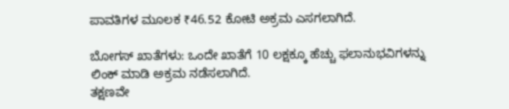ಪಾವತಿಗಳ ಮೂಲಕ ₹46.52 ಕೋಟಿ ಅಕ್ರಮ ಎಸಗಲಾಗಿದೆ.

ಬೋಗಸ್ ಖಾತೆಗಳು: ಒಂದೇ ಖಾತೆಗೆ 10 ಲಕ್ಷಕ್ಕೂ ಹೆಚ್ಚು ಫಲಾನುಭವಿಗಳನ್ನು ಲಿಂಕ್ ಮಾಡಿ ಅಕ್ರಮ ನಡೆಸಲಾಗಿದೆ.
ತಕ್ಷಣವೇ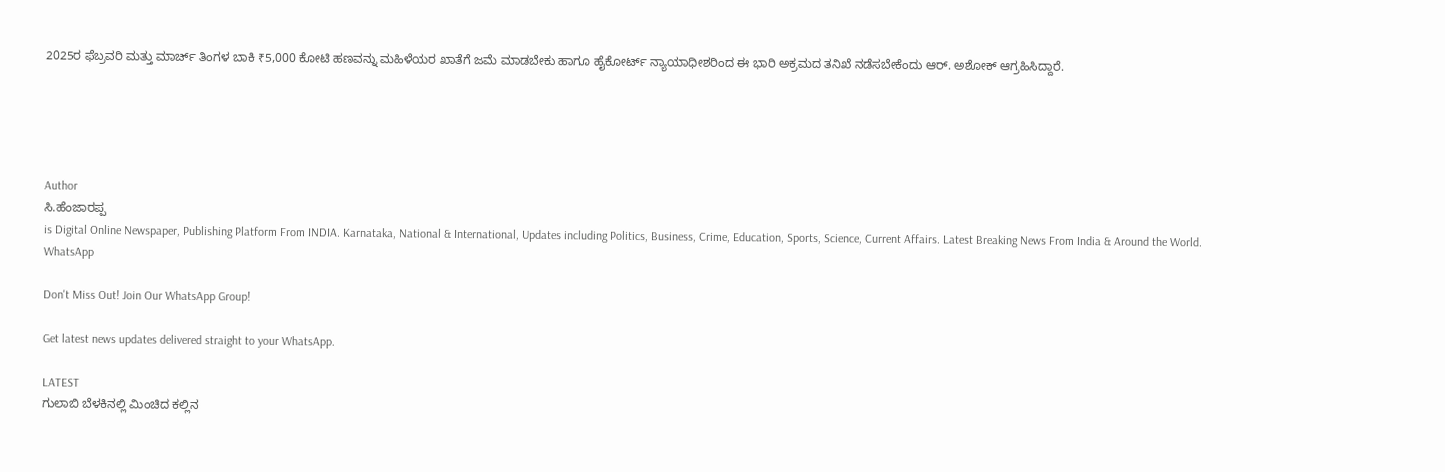2025ರ ಫೆಬ್ರವರಿ ಮತ್ತು ಮಾರ್ಚ್ ತಿಂಗಳ ಬಾಕಿ ₹5,000 ಕೋಟಿ ಹಣವನ್ನು ಮಹಿಳೆಯರ ಖಾತೆಗೆ ಜಮೆ ಮಾಡಬೇಕು ಹಾಗೂ ಹೈಕೋರ್ಟ್ ನ್ಯಾಯಾಧೀಶರಿಂದ ಈ ಭಾರಿ ಅಕ್ರಮದ ತನಿಖೆ ನಡೆಸಬೇಕೆಂದು ಆರ್‌. ಅಶೋಕ್ ಆಗ್ರಹಿಸಿದ್ದಾರೆ.





Author
ಸಿ.ಹೆಂಜಾರಪ್ಪ
is Digital Online Newspaper, Publishing Platform From INDIA. Karnataka, National & International, Updates including Politics, Business, Crime, Education, Sports, Science, Current Affairs. Latest Breaking News From India & Around the World.
WhatsApp

Don't Miss Out! Join Our WhatsApp Group!

Get latest news updates delivered straight to your WhatsApp.

LATEST
ಗುಲಾಬಿ ಬೆಳಕಿನಲ್ಲಿ ಮಿಂಚಿದ ಕಲ್ಲಿನ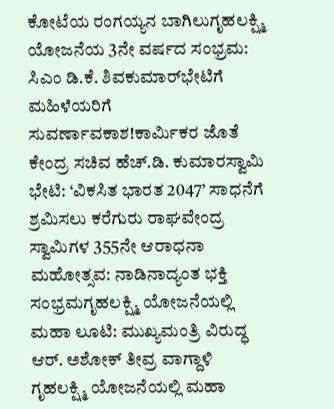ಕೋಟೆಯ ರಂಗಯ್ಯನ ಬಾಗಿಲುಗೃಹಲಕ್ಷ್ಮಿ ಯೋಜನೆಯ 3ನೇ ವರ್ಷದ ಸಂಭ್ರಮ: ಸಿಎಂ ಡಿ.ಕೆ. ಶಿವಕುಮಾರ್‌ಭೇಟಿಗೆ ಮಹಿಳೆಯರಿಗೆ ಸುವರ್ಣಾವಕಾಶ!ಕಾರ್ಮಿಕರ ಜೊತೆ ಕೇಂದ್ರ ಸಚಿವ ಹೆಚ್.ಡಿ. ಕುಮಾರಸ್ವಾಮಿ ಭೇಟಿ: ‘ವಿಕಸಿತ ಭಾರತ 2047’ ಸಾಧನೆಗೆ ಶ್ರಮಿಸಲು ಕರೆಗುರು ರಾಘವೇಂದ್ರ ಸ್ವಾಮಿಗಳ 355ನೇ ಆರಾಧನಾ ಮಹೋತ್ಸವ: ನಾಡಿನಾದ್ಯಂತ ಭಕ್ತಿ ಸಂಭ್ರಮಗೃಹಲಕ್ಷ್ಮಿ ಯೋಜನೆಯಲ್ಲಿ ಮಹಾ ಲೂಟಿ: ಮುಖ್ಯಮಂತ್ರಿ ವಿರುದ್ಧ ಆರ್‌. ಅಶೋಕ್ ತೀವ್ರ ವಾಗ್ದಾಳಿ ಗೃಹಲಕ್ಷ್ಮಿ ಯೋಜನೆಯಲ್ಲಿ ಮಹಾ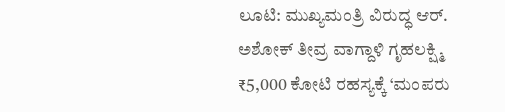ಲೂಟಿ: ಮುಖ್ಯಮಂತ್ರಿ ವಿರುದ್ಧ ಆರ್‌. ಅಶೋಕ್ ತೀವ್ರ ವಾಗ್ದಾಳಿ ಗೃಹಲಕ್ಷ್ಮಿ ₹5,000 ಕೋಟಿ ರಹಸ್ಯಕ್ಕೆ ‘ಮಂಪರು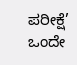ಪರೀಕ್ಷೆ’ ಒಂದೇ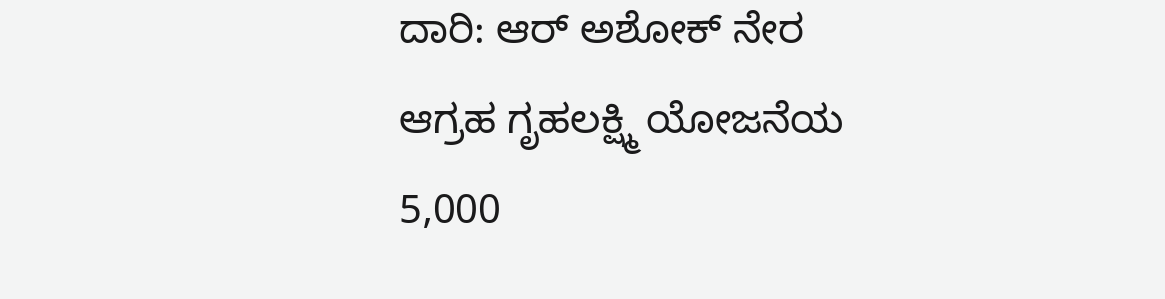ದಾರಿ: ಆರ್‌ ಅಶೋಕ್ ನೇರ ಆಗ್ರಹ ಗೃಹಲಕ್ಷ್ಮಿ ಯೋಜನೆಯ 5,000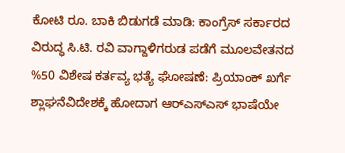ಕೋಟಿ ರೂ. ಬಾಕಿ ಬಿಡುಗಡೆ ಮಾಡಿ: ಕಾಂಗ್ರೆಸ್ ಸರ್ಕಾರದ ವಿರುದ್ಧ ಸಿ.ಟಿ. ರವಿ ವಾಗ್ದಾಳಿಗರುಡ ಪಡೆಗೆ ಮೂಲವೇತನದ %50 ವಿಶೇಷ ಕರ್ತವ್ಯ ಭತ್ಯೆ ಘೋಷಣೆ: ಪ್ರಿಯಾಂಕ್ ಖರ್ಗೆ ಶ್ಲಾಘನೆವಿದೇಶಕ್ಕೆ ಹೋದಾಗ ಆರ್‌ಎಸ್‌ಎಸ್ ಭಾಷೆಯೇ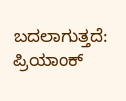ಬದಲಾಗುತ್ತದೆ: ಪ್ರಿಯಾಂಕ್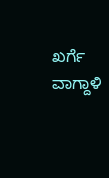ಖರ್ಗೆ ವಾಗ್ದಾಳಿ